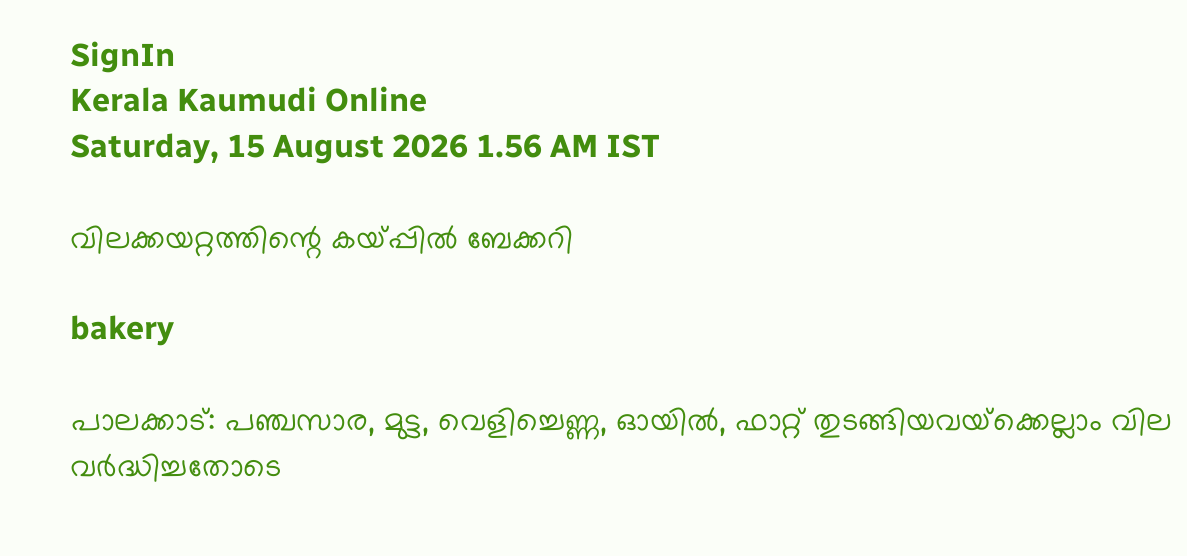SignIn
Kerala Kaumudi Online
Saturday, 15 August 2026 1.56 AM IST

വിലക്കയറ്റത്തിന്റെ കയ്പ്പിൽ ബേക്കറി

bakery

പാലക്കാട്: പഞ്ചസാര, മുട്ട, വെളിച്ചെണ്ണ, ഓയിൽ, ഫാറ്റ് തുടങ്ങിയവയ്‌ക്കെല്ലാം വില വർദ്ധിച്ചതോടെ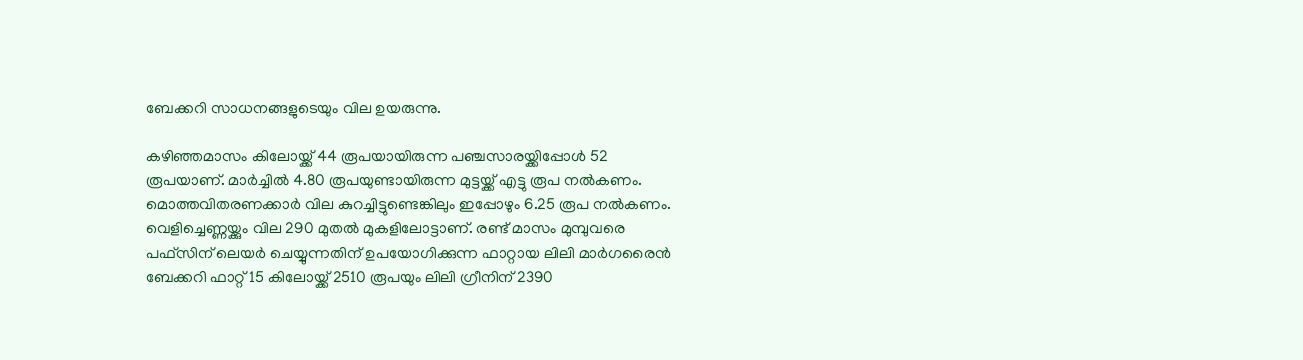ബേക്കറി സാധനങ്ങളുടെയും വില ഉയരുന്നു.

കഴിഞ്ഞമാസം കിലോയ്ക്ക് 44 രൂപയായിരുന്ന പഞ്ചസാരയ്ക്കിപ്പോൾ 52 രൂപയാണ്. മാർച്ചിൽ 4.80 രൂപയുണ്ടായിരുന്ന മുട്ടയ്ക്ക് എട്ടു രൂപ നൽകണം. മൊത്തവിതരണക്കാർ വില കുറച്ചിട്ടുണ്ടെങ്കിലും ഇപ്പോഴും 6.25 രൂപ നൽകണം. വെളിച്ചെണ്ണയ്ക്കും വില 290 മുതൽ മുകളിലോട്ടാണ്. രണ്ട് മാസം മുമ്പുവരെ പഫ്സിന് ലെയർ ചെയ്യുന്നതിന് ഉപയോഗിക്കുന്ന ഫാറ്റായ ലിലി മാർഗരൈൻ ബേക്കറി ഫാറ്റ് 15 കിലോയ്ക്ക് 2510 രൂപയും ലിലി ഗ്രീനിന് 2390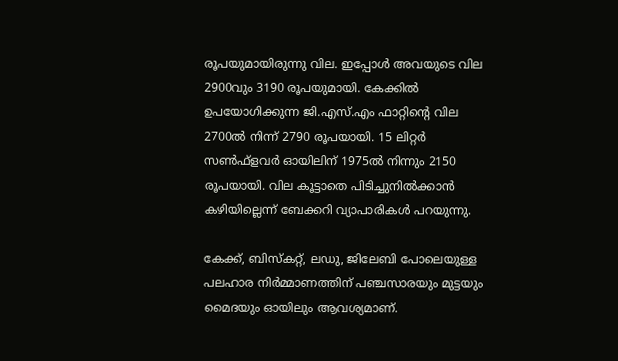രൂപയുമായിരുന്നു വില. ഇപ്പോൾ അവയുടെ വില 2900വും 3190 രൂപയുമായി. കേക്കിൽ ഉപയോഗിക്കുന്ന ജി.എസ്.എം ഫാറ്റിന്റെ വില 2700ൽ നിന്ന് 2790 രൂപയായി. 15 ലിറ്റർ സൺഫ്ളവർ ഓയിലിന് 1975ൽ നിന്നും 2150 രൂപയായി. വില കൂട്ടാതെ പിടിച്ചുനിൽക്കാൻ കഴിയില്ലെന്ന് ബേക്കറി വ്യാപാരികൾ പറയുന്നു.

കേക്ക്, ബിസ്‌കറ്റ്, ലഡു, ജിലേബി പോലെയുള്ള പലഹാര നിർമ്മാണത്തിന് പഞ്ചസാരയും മുട്ടയും മൈദയും ഓയിലും ആവശ്യമാണ്.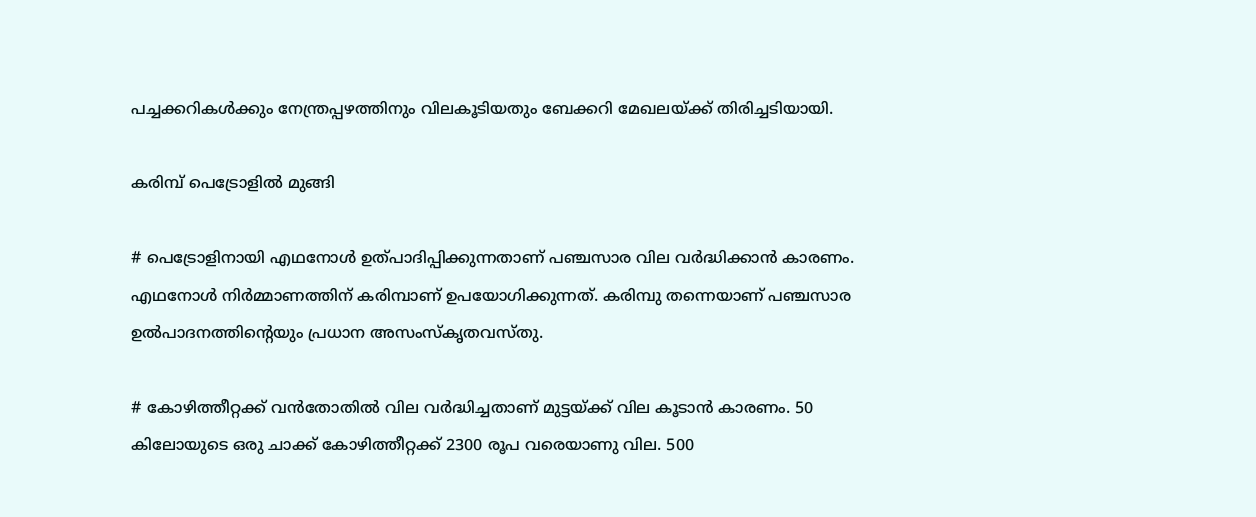പച്ചക്കറികൾക്കും നേന്ത്രപ്പഴത്തിനും വിലകൂടിയതും ബേക്കറി മേഖലയ്ക്ക് തിരിച്ചടിയായി.

കരിമ്പ് പെട്രോളിൽ മുങ്ങി

# പെട്രോളിനായി എഥനോൾ ഉത്പാദിപ്പിക്കുന്നതാണ് പഞ്ചസാര വില വർദ്ധിക്കാൻ കാരണം. എഥനോൾ നിർമ്മാണത്തിന് കരിമ്പാണ് ഉപയോഗിക്കുന്നത്. കരിമ്പു തന്നെയാണ് പഞ്ചസാര ഉൽപാദനത്തിന്റെയും പ്രധാന അസംസ്‌കൃതവസ്തു.

# കോഴിത്തീറ്റക്ക് വൻതോതിൽ വില വർദ്ധിച്ചതാണ് മുട്ടയ്ക്ക് വില കൂടാൻ കാരണം. 50 കിലോയുടെ ഒരു ചാക്ക് കോഴിത്തീറ്റക്ക് 2300 രൂപ വരെയാണു വില. 500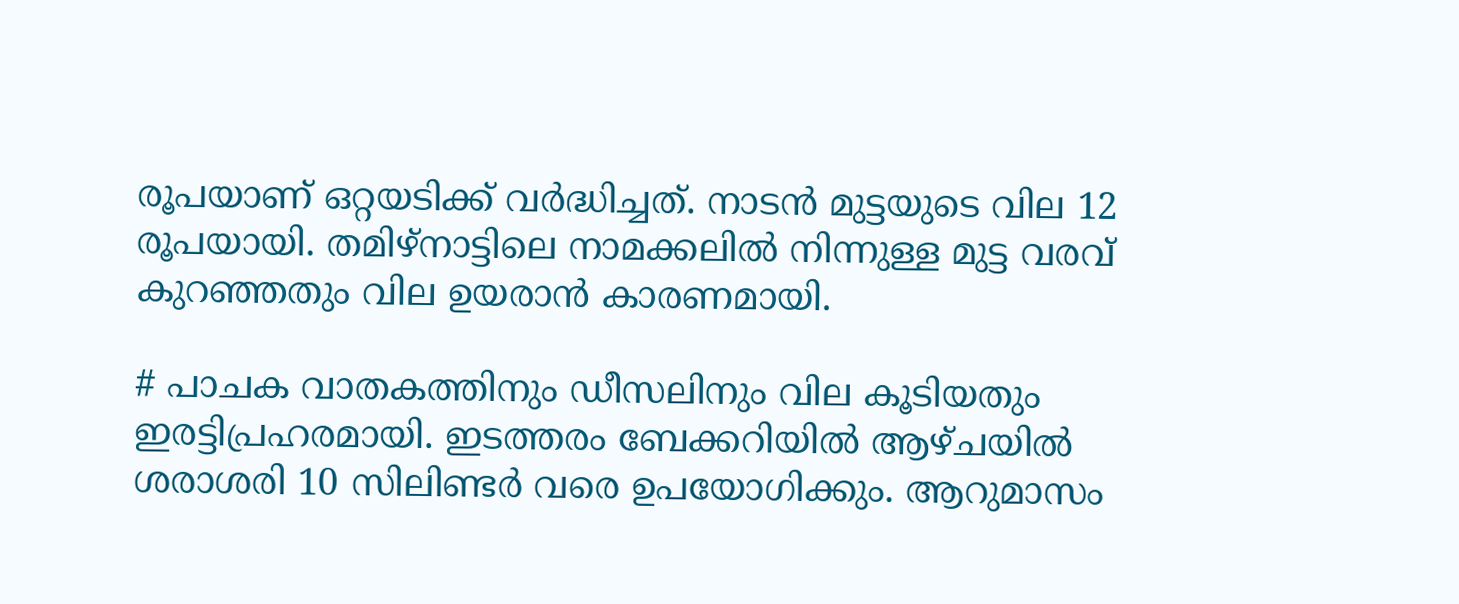രൂപയാണ് ഒറ്റയടിക്ക് വർദ്ധിച്ചത്. നാടൻ മുട്ടയുടെ വില 12 രൂപയായി. തമിഴ്നാട്ടിലെ നാമക്കലിൽ നിന്നുള്ള മുട്ട വരവ് കുറഞ്ഞതും വില ഉയരാൻ കാരണമായി.

# പാചക വാതകത്തിനും ഡീസലിനും വില കൂടിയതും ഇരട്ടിപ്രഹരമായി. ഇടത്തരം ബേക്കറിയിൽ ആഴ്ചയിൽ ശരാശരി 10 സിലിണ്ടർ വരെ ഉപയോഗിക്കും. ആറുമാസം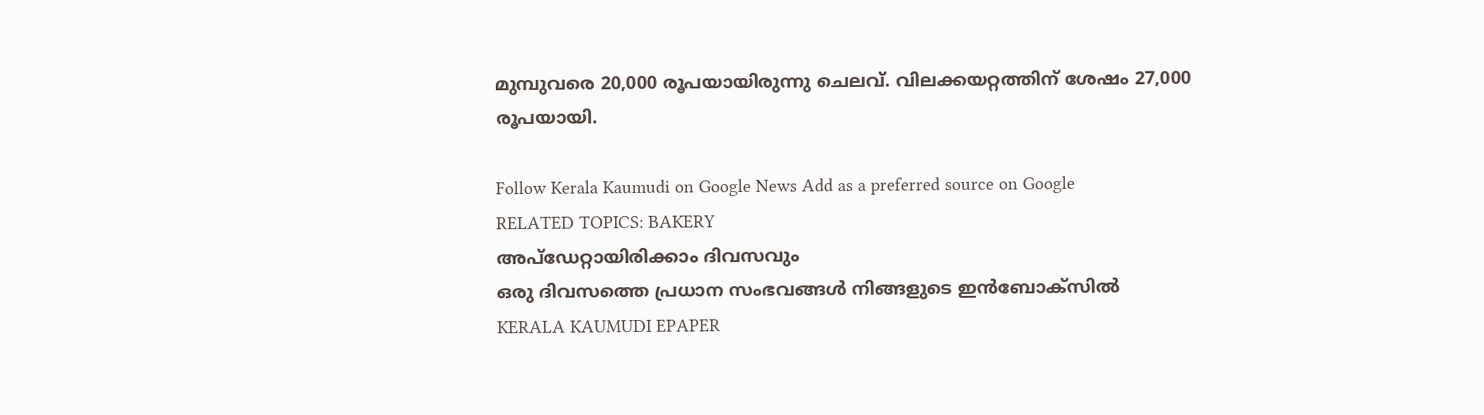മുമ്പുവരെ 20,000 രൂപയായിരുന്നു ചെലവ്. വിലക്കയറ്റത്തിന് ശേഷം 27,000 രൂപയായി.

Follow Kerala Kaumudi on Google News Add as a preferred source on Google
RELATED TOPICS: BAKERY
അപ്ഡേറ്റായിരിക്കാം ദിവസവും
ഒരു ദിവസത്തെ പ്രധാന സംഭവങ്ങൾ നിങ്ങളുടെ ഇൻബോക്സിൽ
KERALA KAUMUDI EPAPER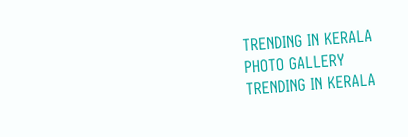TRENDING IN KERALA
PHOTO GALLERY
TRENDING IN KERALA